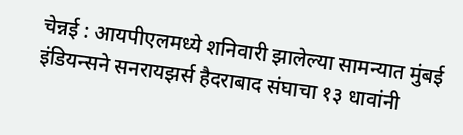चेन्नई : आयपीएलमध्ये शनिवारी झालेल्या सामन्यात मुंबई इंडियन्सने सनरायझर्स हैदराबाद संघाचा १३ धावांनी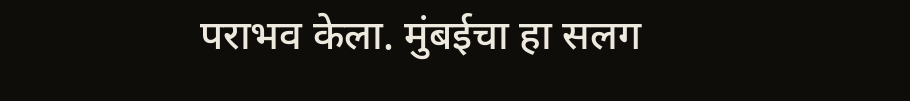पराभव केला. मुंबईचा हा सलग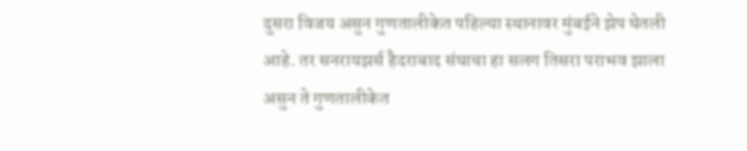दुसरा विजय असुन गुणतालीकेत पहिल्या स्थानावर मुंबईने झेप घेतली आहे. तर सनरायझर्स हैदराबाद संघाचा हा सलग तिसरा पराभव झाला असुन ते गुणतालीकेत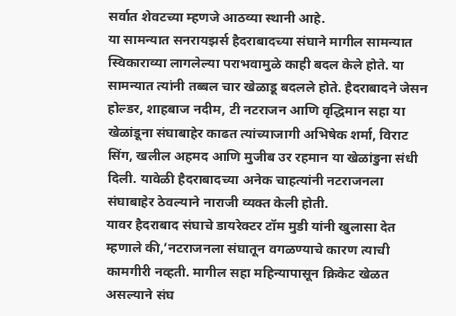सर्वात शेवटच्या म्हणजे आठव्या स्थानी आहे.
या सामन्यात सनरायझर्स हैदराबादच्या संघाने मागील सामन्यात स्विकाराव्या लागलेल्या पराभवामुळे काही बदल केले होते. या सामन्यात त्यांनी तब्बल चार खेळाडू बदलले होते. हैदराबादने जेसन होल्डर, शाहबाज नदीम, टी नटराजन आणि वृद्धिमान सहा या खेळांडूना संघाबाहेर काढत त्यांच्याजागी अभिषेक शर्मा, विराट सिंग, खलील अहमद आणि मुजीब उर रहमान या खेळांडुना संधी दिली. यावेळी हैदराबादच्या अनेक चाहत्यांनी नटराजनला संघाबाहेर ठेवल्याने नाराजी व्यक्त केली होती.
यावर हैदराबाद संघाचे डायरेक्टर टॉम मुडी यांनी खुलासा देत म्हणाले की,’नटराजनला संघातून वगळण्याचे कारण त्याची कामगीरी नव्हती. मागील सहा महिन्यापासून क्रिकेट खेळत असल्याने संघ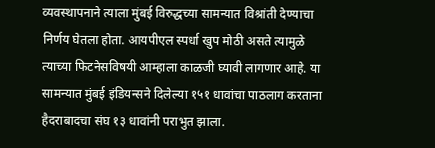व्यवस्थापनाने त्याला मुंबई विरुद्धच्या सामन्यात विश्रांती देण्याचा निर्णय घेतला होता. आयपीएल स्पर्धा खुप मोठी असते त्यामुळे त्याच्या फिटनेसविषयी आम्हाला काळजी घ्यावी लागणार आहे. या सामन्यात मुंबई इंडियन्सने दिलेल्या १५१ धावांचा पाठलाग करताना हैदराबादचा संघ १३ धावांनी पराभुत झाला.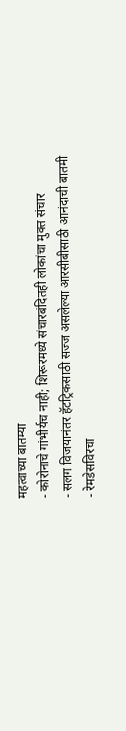महत्वाच्या बातम्या
- कोरोनाचे गांभीर्यच नाही; शिरूरमध्ये संचारबंदितही लोकांचा मुक्त संचार
- सलग विजयानंतर हॅटट्रिकसाठी सज्ज असलेल्या आरसीबीसाठी आनंदाची बातमी
- रेमडेसविरचा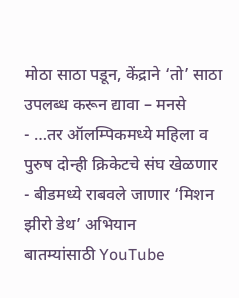मोठा साठा पडून, केंद्राने ‘तो’ साठा उपलब्ध करून द्यावा – मनसे
- …तर ऑलम्पिकमध्ये महिला व पुरुष दोन्ही क्रिकेटचे संघ खेळणार
- बीडमध्ये राबवले जाणार ‘मिशन झीरो डेथ’ अभियान
बातम्यांसाठी YouTube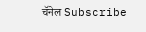चॅनेल Subscribe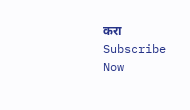करा
Subscribe Now